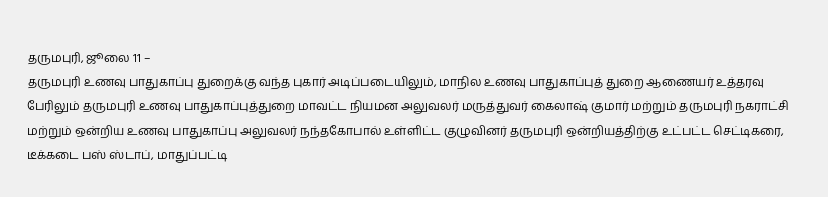தருமபுரி, ஜூலை 11 –
தருமபுரி உணவு பாதுகாப்பு துறைக்கு வந்த புகார் அடிப்படையிலும், மாநில உணவு பாதுகாப்புத் துறை ஆணையர் உத்தரவு பேரிலும் தருமபுரி உணவு பாதுகாப்புத்துறை மாவட்ட நியமன அலுவலர் மருத்துவர் கைலாஷ் குமார் மற்றும் தருமபுரி நகராட்சி மற்றும் ஒன்றிய உணவு பாதுகாப்பு அலுவலர் நந்தகோபால் உள்ளிட்ட குழுவினர் தருமபுரி ஒன்றியத்திற்கு உட்பட்ட செட்டிகரை, டீக்கடை பஸ் ஸ்டாப், மாதுப்பட்டி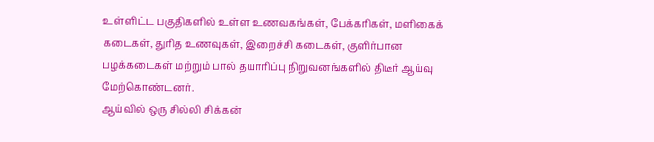உள்ளிட்ட பகுதிகளில் உள்ள உணவகங்கள், பேக்கரிகள், மளிகைக் கடைகள், துரித உணவுகள், இறைச்சி கடைகள், குளிர்பான பழக்கடைகள் மற்றும் பால் தயாரிப்பு நிறுவனங்களில் திடீர் ஆய்வு மேற்கொண்டனர்.
ஆய்வில் ஒரு சில்லி சிக்கன்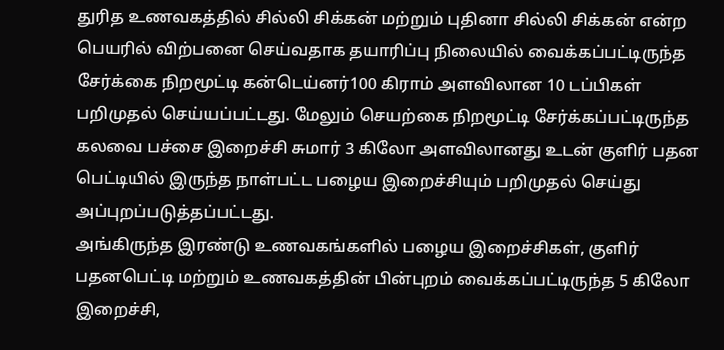துரித உணவகத்தில் சில்லி சிக்கன் மற்றும் புதினா சில்லி சிக்கன் என்ற பெயரில் விற்பனை செய்வதாக தயாரிப்பு நிலையில் வைக்கப்பட்டிருந்த சேர்க்கை நிறமூட்டி கன்டெய்னர்100 கிராம் அளவிலான 10 டப்பிகள் பறிமுதல் செய்யப்பட்டது. மேலும் செயற்கை நிறமூட்டி சேர்க்கப்பட்டிருந்த கலவை பச்சை இறைச்சி சுமார் 3 கிலோ அளவிலானது உடன் குளிர் பதன பெட்டியில் இருந்த நாள்பட்ட பழைய இறைச்சியும் பறிமுதல் செய்து அப்புறப்படுத்தப்பட்டது.
அங்கிருந்த இரண்டு உணவகங்களில் பழைய இறைச்சிகள், குளிர் பதனபெட்டி மற்றும் உணவகத்தின் பின்புறம் வைக்கப்பட்டிருந்த 5 கிலோ இறைச்சி,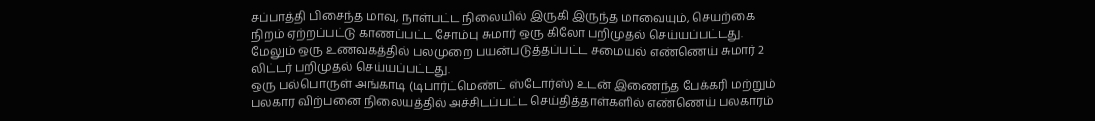சப்பாத்தி பிசைந்த மாவு, நாள்பட்ட நிலையில் இருகி இருந்த மாவையும், செயற்கை நிறம் ஏற்றப்பட்டு காணப்பட்ட சோம்பு சுமார் ஒரு கிலோ பறிமுதல் செய்யப்பட்டது. மேலும் ஒரு உணவகத்தில் பலமுறை பயன்படுத்தப்பட்ட சமையல் எண்ணெய் சுமார் 2 லிட்டர் பறிமுதல் செய்யப்பட்டது.
ஒரு பல்பொருள் அங்காடி (டிபார்ட்மெண்ட் ஸ்டோர்ஸ்) உடன் இணைந்த பேக்கரி மற்றும் பலகார விற்பனை நிலையத்தில் அச்சிடப்பட்ட செய்தித்தாள்களில் எண்ணெய் பலகாரம்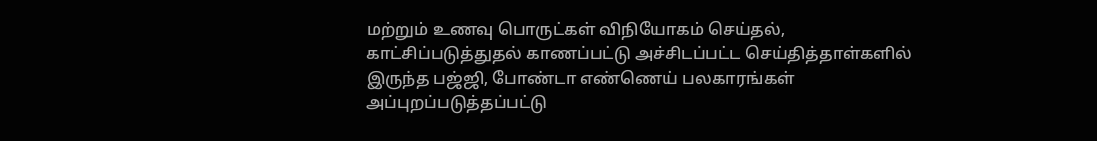மற்றும் உணவு பொருட்கள் விநியோகம் செய்தல், காட்சிப்படுத்துதல் காணப்பட்டு அச்சிடப்பட்ட செய்தித்தாள்களில் இருந்த பஜ்ஜி, போண்டா எண்ணெய் பலகாரங்கள் அப்புறப்படுத்தப்பட்டு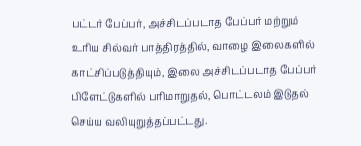பட்டர் பேப்பர், அச்சிடப்படாத பேப்பர் மற்றும் உரிய சில்வர் பாத்திரத்தில், வாழை இலைகளில் காட்சிப்படுத்தியும், இலை அச்சிடப்படாத பேப்பர் பிளேட்டுகளில் பரிமாறுதல், பொட்டலம் இடுதல் செய்ய வலியுறுத்தப்பட்டது.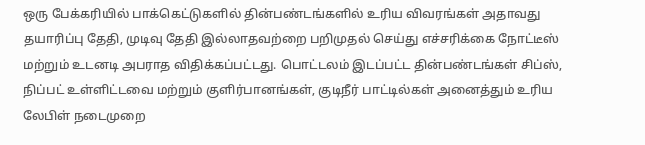ஒரு பேக்கரியில் பாக்கெட்டுகளில் தின்பண்டங்களில் உரிய விவரங்கள் அதாவது தயாரிப்பு தேதி, முடிவு தேதி இல்லாதவற்றை பறிமுதல் செய்து எச்சரிக்கை நோட்டீஸ் மற்றும் உடனடி அபராத விதிக்கப்பட்டது. பொட்டலம் இடப்பட்ட தின்பண்டங்கள் சிப்ஸ், நிப்பட் உள்ளிட்டவை மற்றும் குளிர்பானங்கள், குடிநீர் பாட்டில்கள் அனைத்தும் உரிய லேபிள் நடைமுறை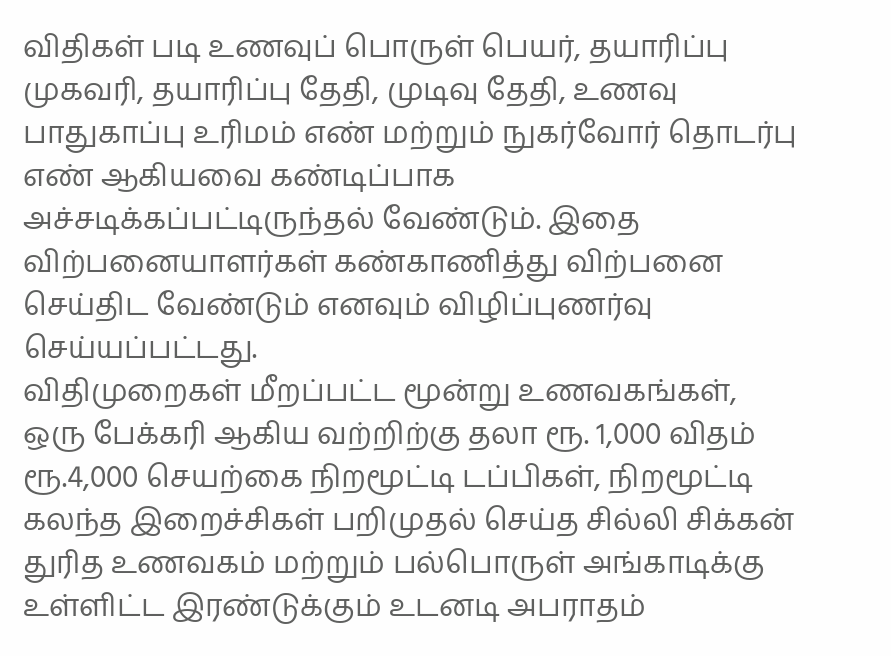விதிகள் படி உணவுப் பொருள் பெயர், தயாரிப்பு முகவரி, தயாரிப்பு தேதி, முடிவு தேதி, உணவு பாதுகாப்பு உரிமம் எண் மற்றும் நுகர்வோர் தொடர்பு எண் ஆகியவை கண்டிப்பாக அச்சடிக்கப்பட்டிருந்தல் வேண்டும். இதை விற்பனையாளர்கள் கண்காணித்து விற்பனை செய்திட வேண்டும் எனவும் விழிப்புணர்வு செய்யப்பட்டது.
விதிமுறைகள் மீறப்பட்ட மூன்று உணவகங்கள், ஒரு பேக்கரி ஆகிய வற்றிற்கு தலா ரூ. 1,000 விதம் ரூ.4,000 செயற்கை நிறமூட்டி டப்பிகள், நிறமூட்டி கலந்த இறைச்சிகள் பறிமுதல் செய்த சில்லி சிக்கன் துரித உணவகம் மற்றும் பல்பொருள் அங்காடிக்கு உள்ளிட்ட இரண்டுக்கும் உடனடி அபராதம்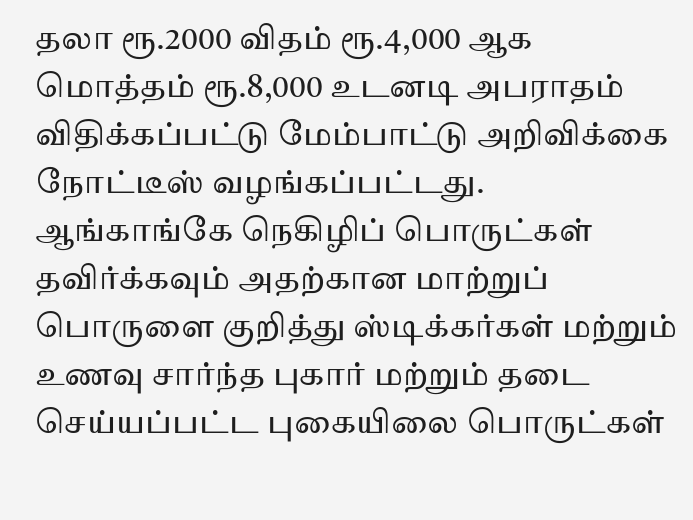தலா ரூ.2000 விதம் ரூ.4,000 ஆக மொத்தம் ரூ.8,000 உடனடி அபராதம் விதிக்கப்பட்டு மேம்பாட்டு அறிவிக்கை நோட்டீஸ் வழங்கப்பட்டது.
ஆங்காங்கே நெகிழிப் பொருட்கள் தவிர்க்கவும் அதற்கான மாற்றுப் பொருளை குறித்து ஸ்டிக்கர்கள் மற்றும் உணவு சார்ந்த புகார் மற்றும் தடை செய்யப்பட்ட புகையிலை பொருட்கள்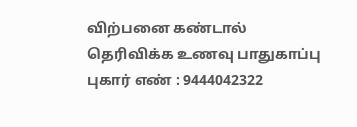விற்பனை கண்டால் தெரிவிக்க உணவு பாதுகாப்பு புகார் எண் : 9444042322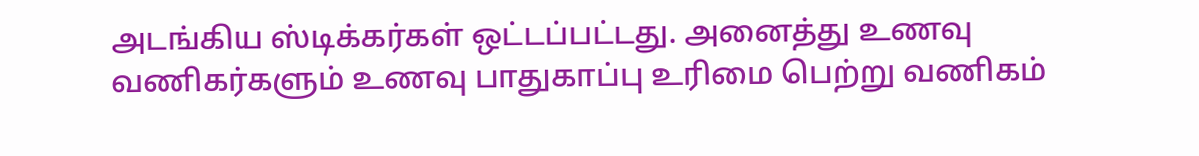அடங்கிய ஸ்டிக்கர்கள் ஒட்டப்பட்டது. அனைத்து உணவு வணிகர்களும் உணவு பாதுகாப்பு உரிமை பெற்று வணிகம்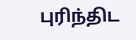புரிந்திட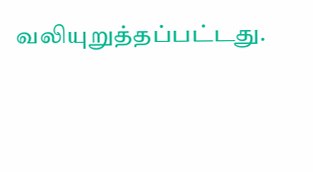வலியுறுத்தப்பட்டது.